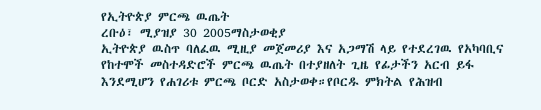የኢትዮጵያ ምርጫ ዉጤት
ረቡዕ፣ ሚያዝያ 30 2005ማስታወቂያ
ኢትዮጵያ ዉስጥ ባለፈዉ ሚዚያ መጀመሪያ እና አጋማሽ ላይ የተደረገዉ የአካባቢና የከተሞች መስተዳድሮች ምርጫ ዉጤት በተያዘለት ጊዜ የፊታችን አርብ ይፋ እንደሚሆን የሐገሪቱ ምርጫ ቦርድ አስታወቀ።የቦርዱ ምክትል የሕዝብ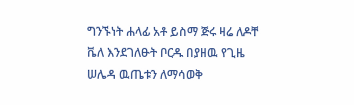ግንኙነት ሐላፊ አቶ ይስማ ጅሩ ዛሬ ለዶቸ ቬለ እንደገለፁት ቦርዱ በያዘዉ የጊዜ ሠሌዳ ዉጤቱን ለማሳወቅ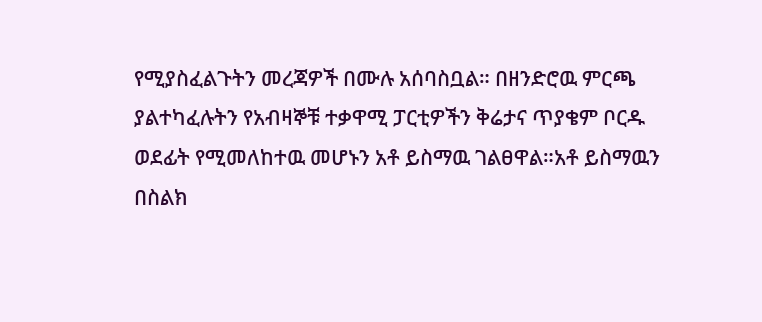የሚያስፈልጉትን መረጃዎች በሙሉ አሰባስቧል። በዘንድሮዉ ምርጫ ያልተካፈሉትን የአብዛኞቹ ተቃዋሚ ፓርቲዎችን ቅሬታና ጥያቄም ቦርዱ ወደፊት የሚመለከተዉ መሆኑን አቶ ይስማዉ ገልፀዋል።አቶ ይስማዉን በስልክ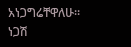አነጋግሬቸዋለሁ።
ነጋሽ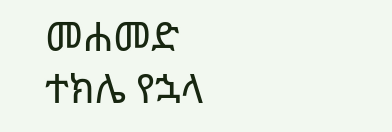መሐመድ
ተክሌ የኋላ